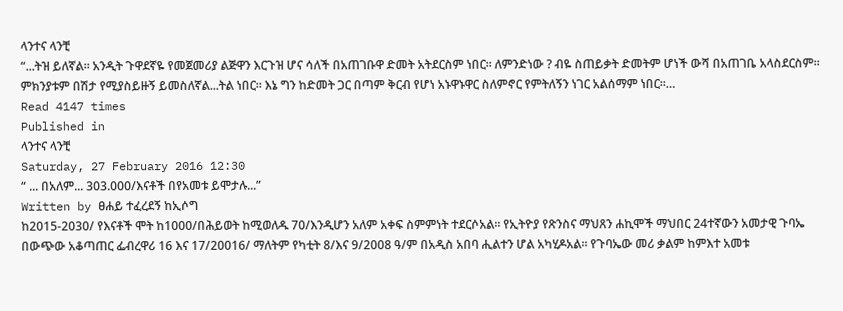ላንተና ላንቺ
“...ትዝ ይለኛል። አንዲት ጉዋደኛዬ የመጀመሪያ ልጅዋን እርጉዝ ሆና ሳለች በአጠገቡዋ ድመት አትደርስም ነበር። ለምንድነው ? ብዬ ስጠይቃት ድመትም ሆነች ውሻ በአጠገቤ አላስደርስም። ምክንያቱም በሽታ የሚያስይዙኝ ይመስለኛል...ትል ነበር። እኔ ግን ከድመት ጋር በጣም ቅርብ የሆነ አኑዋኑዋር ስለምኖር የምትለኝን ነገር አልሰማም ነበር።…
Read 4147 times
Published in
ላንተና ላንቺ
Saturday, 27 February 2016 12:30
“ ... በአለም... 303.000/እናቶች በየአመቱ ይሞታሉ...”
Written by ፀሐይ ተፈረደኝ ከኢሶግ
ከ2015-2030/ የእናቶች ሞት ከ1000/በሕይወት ከሚወለዱ 70/እንዲሆን አለም አቀፍ ስምምነት ተደርሶአል፡፡ የኢትዮያ የጽንስና ማህጸን ሐኪሞች ማህበር 24ተኛውን አመታዊ ጉባኤ በውጭው አቆጣጠር ፌብረዋሪ 16 እና 17/20016/ ማለትም የካቲት 8/እና 9/2008 ዓ/ም በአዲስ አበባ ሒልተን ሆል አካሂዶአል፡፡ የጉባኤው መሪ ቃልም ከምእተ አመቱ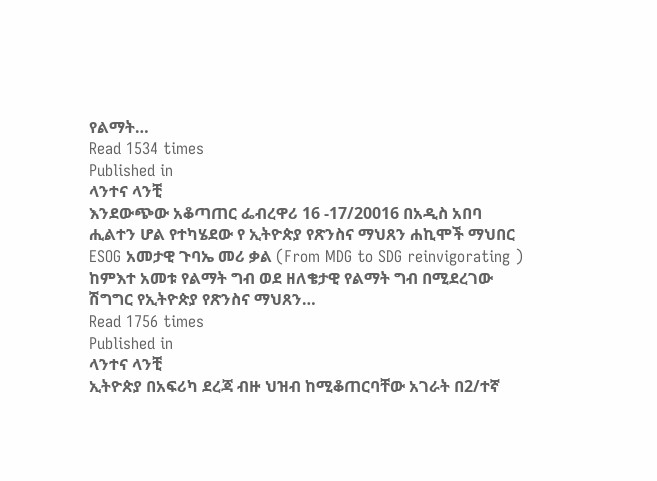የልማት…
Read 1534 times
Published in
ላንተና ላንቺ
እንደውጭው አቆጣጠር ፌብረዋሪ 16 -17/20016 በአዲስ አበባ ሒልተን ሆል የተካሄደው የ ኢትዮጵያ የጽንስና ማህጸን ሐኪሞች ማህበር ESOG አመታዊ ጉባኤ መሪ ቃል (From MDG to SDG reinvigorating ) ከምእተ አመቱ የልማት ግብ ወደ ዘለቄታዊ የልማት ግብ በሚደረገው ሽግግር የኢትዮጵያ የጽንስና ማህጸን…
Read 1756 times
Published in
ላንተና ላንቺ
ኢትዮጵያ በአፍሪካ ደረጃ ብዙ ህዝብ ከሚቆጠርባቸው አገራት በ2/ተኛ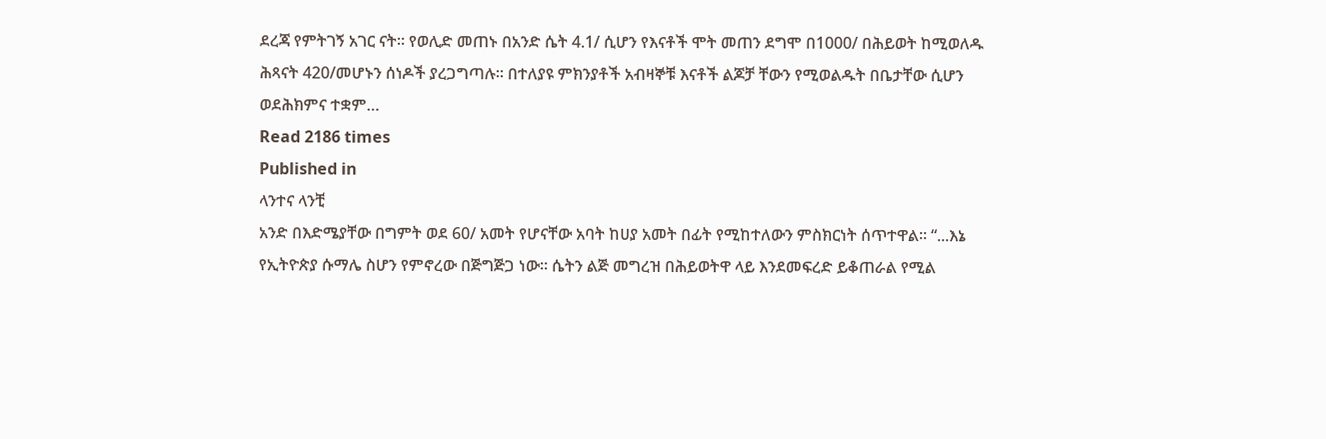ደረጃ የምትገኝ አገር ናት። የወሊድ መጠኑ በአንድ ሴት 4.1/ ሲሆን የእናቶች ሞት መጠን ደግሞ በ1000/ በሕይወት ከሚወለዱ ሕጻናት 420/መሆኑን ሰነዶች ያረጋግጣሉ። በተለያዩ ምክንያቶች አብዛኞቹ እናቶች ልጆቻ ቸውን የሚወልዱት በቤታቸው ሲሆን ወደሕክምና ተቋም…
Read 2186 times
Published in
ላንተና ላንቺ
አንድ በእድሜያቸው በግምት ወደ 60/ አመት የሆናቸው አባት ከሀያ አመት በፊት የሚከተለውን ምስክርነት ሰጥተዋል፡፡ “...እኔ የኢትዮጵያ ሱማሌ ስሆን የምኖረው በጅግጅጋ ነው፡፡ ሴትን ልጅ መግረዝ በሕይወትዋ ላይ እንደመፍረድ ይቆጠራል የሚል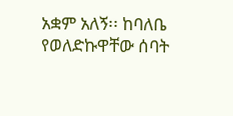አቋም አለኝ፡፡ ከባለቤ የወለድኩዋቸው ሰባት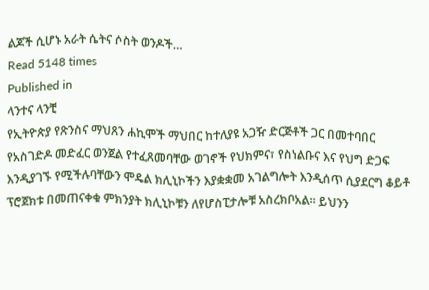ልጆች ሲሆኑ አራት ሴትና ሶስት ወንዶች…
Read 5148 times
Published in
ላንተና ላንቺ
የኢትዮጵያ የጽንስና ማህጸን ሐኪሞች ማህበር ከተለያዩ አጋዥ ድርጅቶች ጋር በመተባበር የአስገድዶ መድፈር ወንጀል የተፈጸመባቸው ወገኖች የህክምና፣ የስነልቡና እና የህግ ድጋፍ እንዲያገኙ የሚችሉባቸውን ሞዴል ክሊኒኮችን እያቋቋመ አገልግሎት እንዲሰጥ ሲያደርግ ቆይቶ ፕሮጀክቱ በመጠናቀቁ ምክንያት ክሊኒኮቹን ለየሆስፒታሎቹ አስረክቦአል፡፡ ይህንን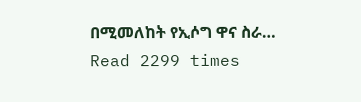በሚመለከት የኢሶግ ዋና ስራ…
Read 2299 times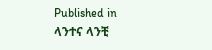Published in
ላንተና ላንቺ